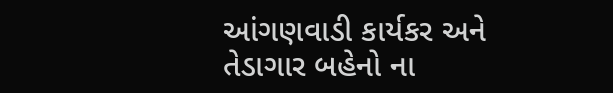આંગણવાડી કાર્યકર અને તેડાગાર બહેનો ના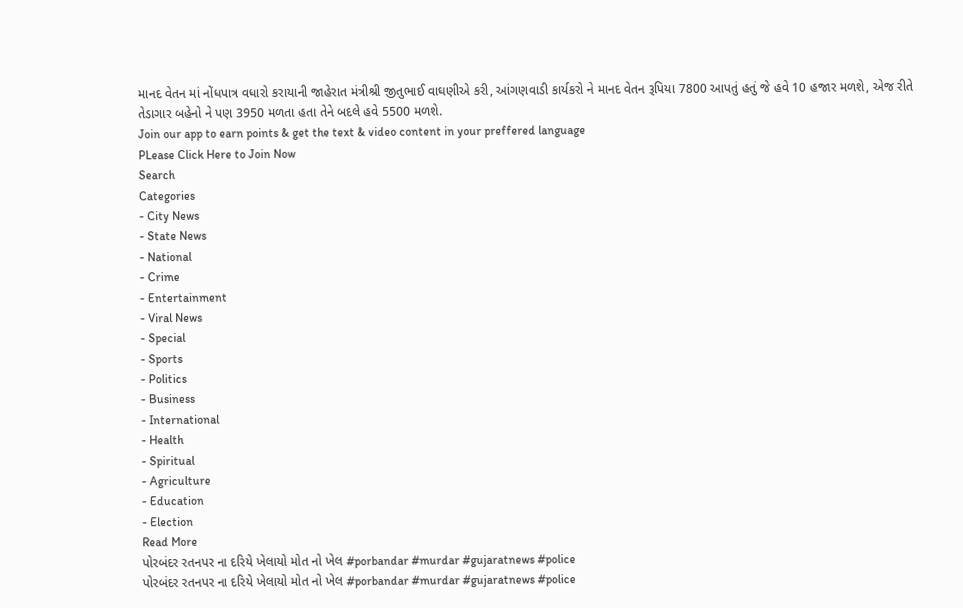માનદ વેતન માં નોંધપાત્ર વધારો કરાયાની જાહેરાત મંત્રીશ્રી જીતુભાઈ વાઘણીએ કરી, આંગણવાડી કાર્યકરો ને માનદ વેતન રૂપિયા 7800 આપતું હતું જે હવે 10 હજાર મળશે, એજ રીતે તેડાગાર બહેનો ને પણ 3950 મળતા હતા તેને બદલે હવે 5500 મળશે.
Join our app to earn points & get the text & video content in your preffered language
PLease Click Here to Join Now
Search
Categories
- City News
- State News
- National
- Crime
- Entertainment
- Viral News
- Special
- Sports
- Politics
- Business
- International
- Health
- Spiritual
- Agriculture
- Education
- Election
Read More
પોરબંદર રતનપર ના દરિયે ખેલાયો મોત નો ખેલ #porbandar #murdar #gujaratnews #police
પોરબંદર રતનપર ના દરિયે ખેલાયો મોત નો ખેલ #porbandar #murdar #gujaratnews #police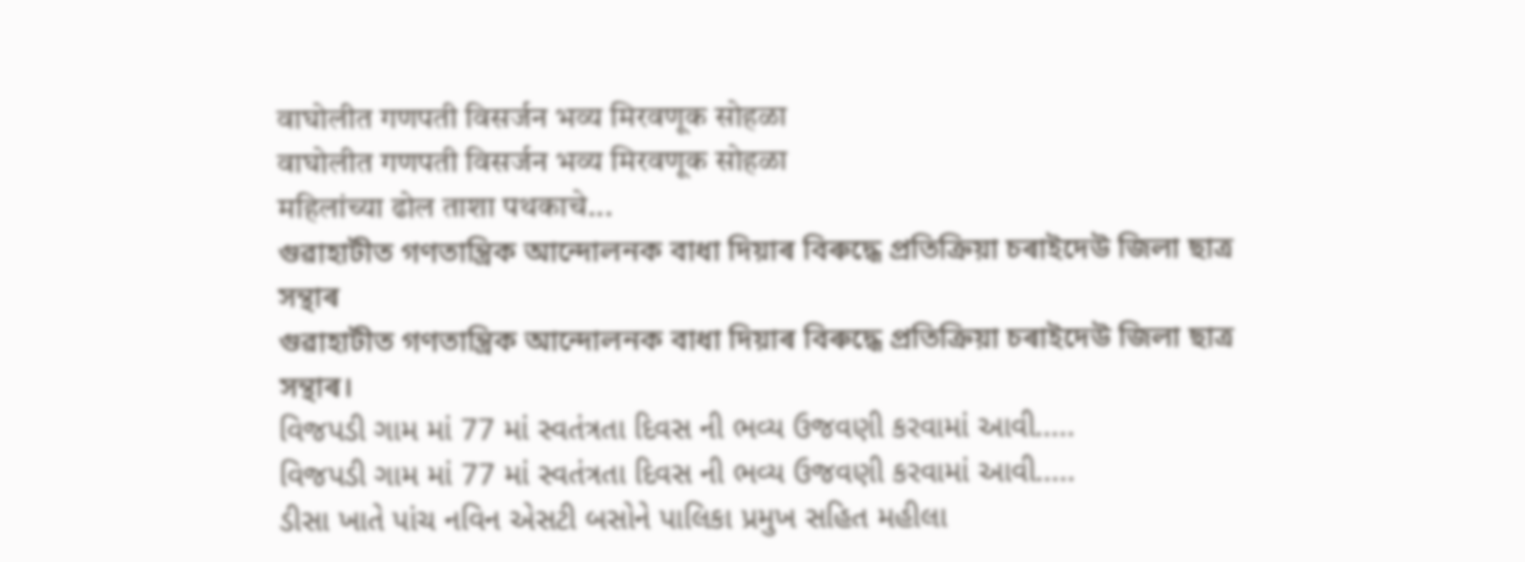वाघोलीत गणपती विसर्जन भव्य मिरवणूक सोहळा
वाघोलीत गणपती विसर्जन भव्य मिरवणूक सोहळा
महिलांच्या ढोल ताशा पथकाचे...
গুৱাহাটীত গণতান্ত্ৰিক আন্দোলনক বাধা দিয়াৰ বিৰুদ্ধে প্ৰতিক্ৰিয়া চৰাইদেউ জিলা ছাত্ৰ সন্থাৰ
গুৱাহাটীত গণতান্ত্ৰিক আন্দোলনক বাধা দিয়াৰ বিৰুদ্ধে প্ৰতিক্ৰিয়া চৰাইদেউ জিলা ছাত্ৰ সন্থাৰ।
વિજપડી ગામ માં 77 માં સ્વતંત્રતા દિવસ ની ભવ્ય ઉજવણી કરવામાં આવી.....
વિજપડી ગામ માં 77 માં સ્વતંત્રતા દિવસ ની ભવ્ય ઉજવણી કરવામાં આવી.....
ડીસા ખાતે પાંચ નવિન એસટી બસોને પાલિકા પ્રમુખ સહિત મહીલા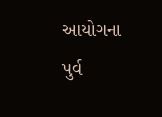આયોગના પુર્વ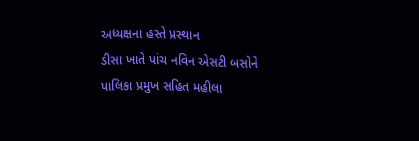અધ્યક્ષના હસ્તે પ્રસ્થાન
ડીસા ખાતે પાંચ નવિન એસટી બસોને પાલિકા પ્રમુખ સહિત મહીલા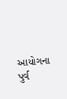આયોગના પુર્વ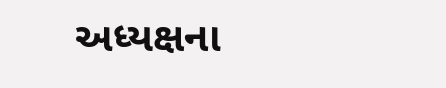અધ્યક્ષના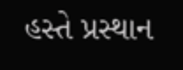હસ્તે પ્રસ્થાન